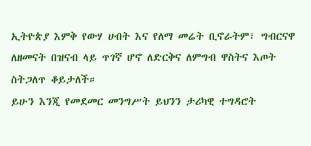ኢትዮጵያ እምቅ የውሃ ሀብት እና የለማ መሬት ቢኖራትም፣ ግብርናዋ ለዘመናት በዝናብ ላይ ጥገኛ ሆኖ ለድርቅና ለምግብ ዋስትና እጦት ስትጋለጥ ቆይታለች።
ይሁን እንጂ የመደመር መንግሥት ይህንን ታሪካዊ ተግዳሮት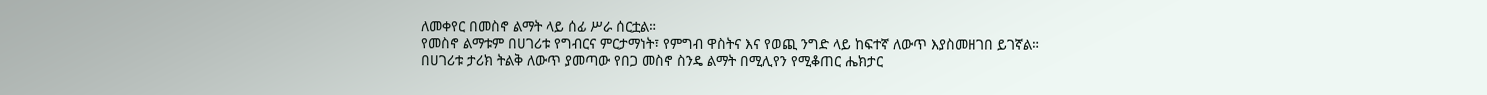ለመቀየር በመስኖ ልማት ላይ ሰፊ ሥራ ሰርቷል።
የመስኖ ልማቱም በሀገሪቱ የግብርና ምርታማነት፣ የምግብ ዋስትና እና የወጪ ንግድ ላይ ከፍተኛ ለውጥ እያስመዘገበ ይገኛል።
በሀገሪቱ ታሪክ ትልቅ ለውጥ ያመጣው የበጋ መስኖ ስንዴ ልማት በሚሊየን የሚቆጠር ሔክታር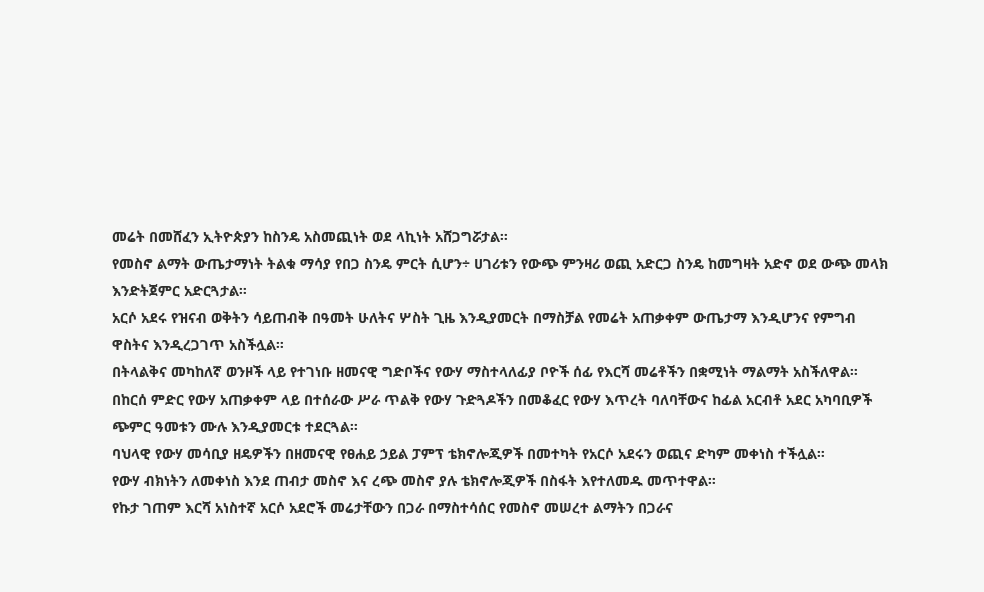መሬት በመሸፈን ኢትዮጵያን ከስንዴ አስመጪነት ወደ ላኪነት አሸጋግሯታል።
የመስኖ ልማት ውጤታማነት ትልቁ ማሳያ የበጋ ስንዴ ምርት ሲሆን÷ ሀገሪቱን የውጭ ምንዛሪ ወጪ አድርጋ ስንዴ ከመግዛት አድኖ ወደ ውጭ መላክ እንድትጀምር አድርጓታል።
አርሶ አደሩ የዝናብ ወቅትን ሳይጠብቅ በዓመት ሁለትና ሦስት ጊዜ እንዲያመርት በማስቻል የመሬት አጠቃቀም ውጤታማ እንዲሆንና የምግብ ዋስትና እንዲረጋገጥ አስችሏል።
በትላልቅና መካከለኛ ወንዞች ላይ የተገነቡ ዘመናዊ ግድቦችና የውሃ ማስተላለፊያ ቦዮች ሰፊ የእርሻ መሬቶችን በቋሚነት ማልማት አስችለዋል።
በከርሰ ምድር የውሃ አጠቃቀም ላይ በተሰራው ሥራ ጥልቅ የውሃ ጉድጓዶችን በመቆፈር የውሃ እጥረት ባለባቸውና ከፊል አርብቶ አደር አካባቢዎች ጭምር ዓመቱን ሙሉ እንዲያመርቱ ተደርጓል።
ባህላዊ የውሃ መሳቢያ ዘዴዎችን በዘመናዊ የፀሐይ ኃይል ፓምፕ ቴክኖሎጂዎች በመተካት የአርሶ አደሩን ወጪና ድካም መቀነስ ተችሏል።
የውሃ ብክነትን ለመቀነስ እንደ ጠብታ መስኖ እና ረጭ መስኖ ያሉ ቴክኖሎጂዎች በስፋት እየተለመዱ መጥተዋል።
የኩታ ገጠም እርሻ አነስተኛ አርሶ አደሮች መሬታቸውን በጋራ በማስተሳሰር የመስኖ መሠረተ ልማትን በጋራና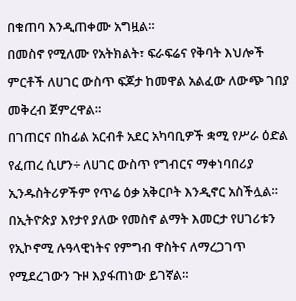በቁጠባ እንዲጠቀሙ አግዟል።
በመስኖ የሚለሙ የአትክልት፣ ፍራፍሬና የቅባት እህሎች ምርቶች ለሀገር ውስጥ ፍጆታ ከመዋል አልፈው ለውጭ ገበያ መቅረብ ጀምረዋል።
በገጠርና በከፊል አርብቶ አደር አካባቢዎች ቋሚ የሥራ ዕድል የፈጠረ ሲሆን÷ ለሀገር ውስጥ የግብርና ማቀነባበሪያ ኢንዱስትሪዎችም የጥሬ ዕቃ አቅርቦት እንዲኖር አስችሏል።
በኢትዮጵያ እየታየ ያለው የመስኖ ልማት እመርታ የሀገሪቱን የኢኮኖሚ ሉዓላዊነትና የምግብ ዋስትና ለማረጋገጥ የሚደረገውን ጉዞ እያፋጠነው ይገኛል።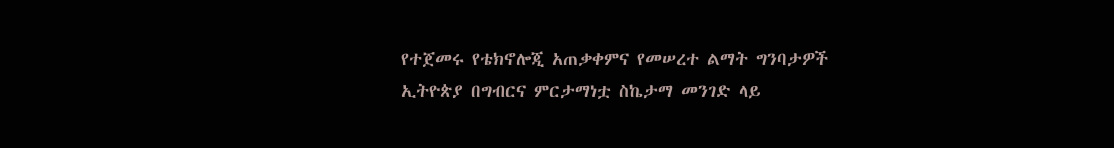የተጀመሩ የቴክኖሎጂ አጠቃቀምና የመሠረተ ልማት ግንባታዎች ኢትዮጵያ በግብርና ምርታማነቷ ስኬታማ መንገድ ላይ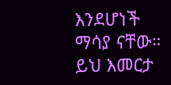እንደሆነች ማሳያ ናቸው።
ይህ እመርታ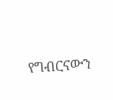የግብርናውን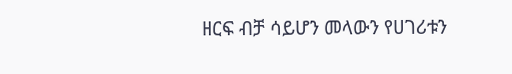ዘርፍ ብቻ ሳይሆን መላውን የሀገሪቱን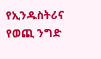የኢንዱስትሪና የወጪ ንግድ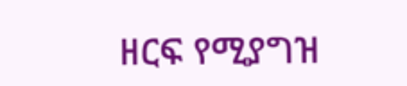ዘርፍ የሚያግዝ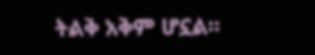ትልቅ አቅም ሆኗል።